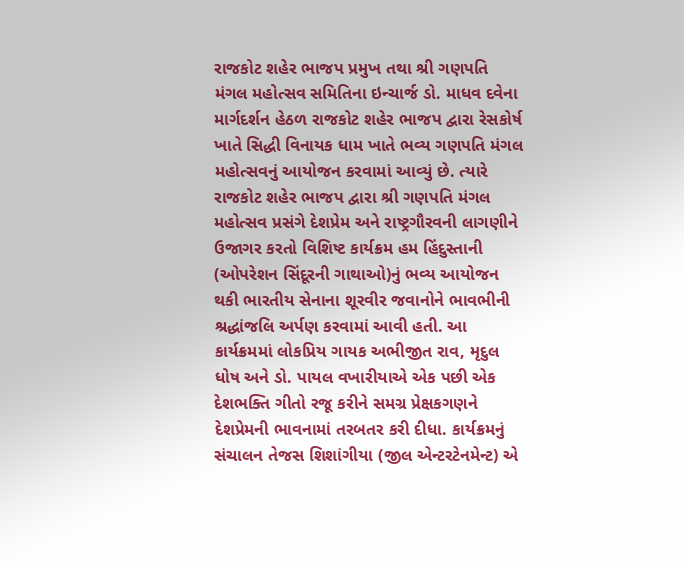રાજકોટ શહેર ભાજપ પ્રમુખ તથા શ્રી ગણપતિ મંગલ મહોત્સવ સમિતિના ઇન્ચાર્જ ડો. માધવ દવેના માર્ગદર્શન હેઠળ રાજકોટ શહેર ભાજપ દ્વારા રેસકોર્ષ ખાતે સિદ્ધી વિનાયક ધામ ખાતે ભવ્ય ગણપતિ મંગલ મહોત્સવનું આયોજન કરવામાં આવ્યું છે. ત્યારે રાજકોટ શહેર ભાજપ દ્વારા શ્રી ગણપતિ મંગલ મહોત્સવ પ્રસંગે દેશપ્રેમ અને રાષ્ટ્રગૌરવની લાગણીને ઉજાગર કરતો વિશિષ્ટ કાર્યક્રમ હમ હિંદુસ્તાની (ઓપરેશન સિંદૂરની ગાથાઓ)નું ભવ્ય આયોજન થકી ભારતીય સેનાના શૂરવીર જવાનોને ભાવભીની શ્રદ્ધાંજલિ અર્પણ કરવામાં આવી હતી. આ કાર્યક્રમમાં લોકપ્રિય ગાયક અભીજીત રાવ, મૃદુલ ધોષ અને ડો. પાયલ વખારીયાએ એક પછી એક દેશભક્તિ ગીતો રજૂ કરીને સમગ્ર પ્રેક્ષકગણને દેશપ્રેમની ભાવનામાં તરબતર કરી દીધા. કાર્યક્રમનું સંચાલન તેજસ શિશાંગીયા (જીલ એન્ટરટેનમેન્ટ) એ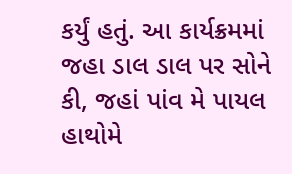કર્યું હતું. આ કાર્યક્રમમાં જહા ડાલ ડાલ પર સોને કી, જહાં પાંવ મે પાયલ હાથોમે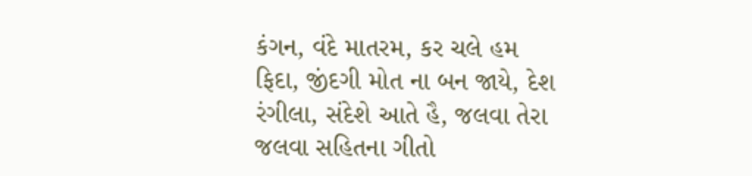કંગન, વંદે માતરમ, કર ચલે હમ ફિદા, જીંદગી મોત ના બન જાયે, દેશ રંગીલા, સંદેશે આતે હૈ, જલવા તેરા જલવા સહિતના ગીતો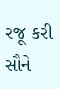રજૂ કરી સૌને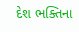દેશ ભક્તિના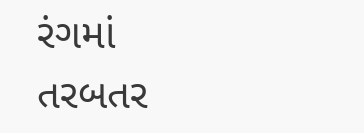રંગમાં તરબતર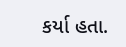કર્યા હતા.